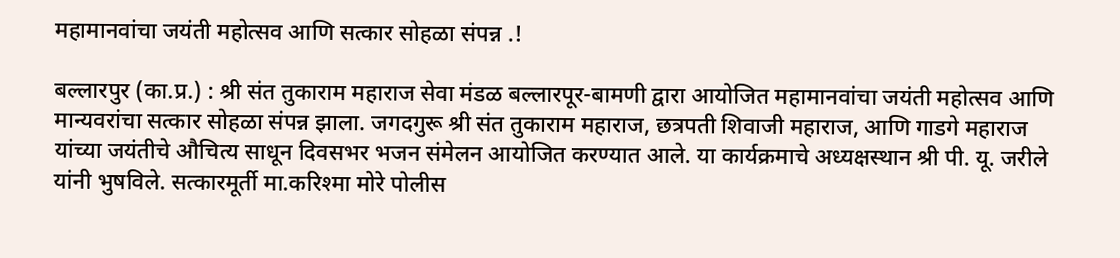महामानवांचा जयंती महोत्सव आणि सत्कार सोहळा संपन्न .!

बल्लारपुर (का.प्र.) : श्री संत तुकाराम महाराज सेवा मंडळ बल्लारपूर-बामणी द्वारा आयोजित महामानवांचा जयंती महोत्सव आणि मान्यवरांचा सत्कार सोहळा संपन्न झाला. जगदगुरू श्री संत तुकाराम महाराज, छत्रपती शिवाजी महाराज, आणि गाडगे महाराज यांच्या जयंतीचे औचित्य साधून दिवसभर भजन संमेलन आयोजित करण्यात आले. या कार्यक्रमाचे अध्यक्षस्थान श्री पी. यू. जरीले यांनी भुषविले. सत्कारमूर्ती मा.करिश्मा मोरे पोलीस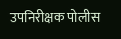उपनिरीक्षक पोलीस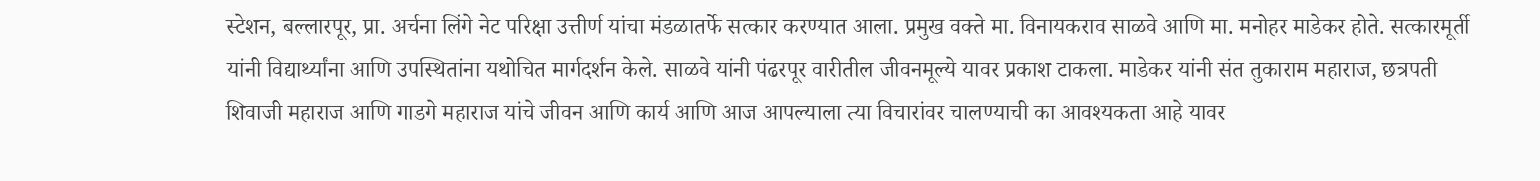स्टेशन, बल्लारपूर, प्रा. अर्चना लिंगे नेट परिक्षा उत्तीर्ण यांचा मंडळातर्फे सत्कार करण्यात आला. प्रमुख वक्ते मा. विनायकराव साळवे आणि मा. मनोहर माडेकर होते. सत्कारमूर्ती यांनी विद्यार्थ्यांना आणि उपस्थितांना यथोचित मार्गदर्शन केले. साळवे यांनी पंढरपूर वारीतील जीवनमूल्ये यावर प्रकाश टाकला. माडेकर यांनी संत तुकाराम महाराज, छत्रपती शिवाजी महाराज आणि गाडगे महाराज यांचे जीवन आणि कार्य आणि आज आपल्याला त्या विचारांवर चालण्याची का आवश्यकता आहे यावर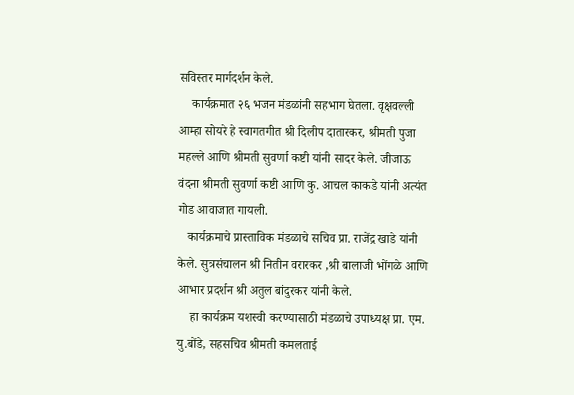सविस्तर मार्गदर्शन केले.
    कार्यक्रमात २६ भजन मंडळांनी सहभाग घेतला. वृक्षवल्ली आम्हा सोयरे हे स्वागतगीत श्री दिलीप दातारकर, श्रीमती पुजा महल्ले आणि श्रीमती सुवर्णा कष्टी यांनी सादर केले. जीजाऊ वंदना श्रीमती सुवर्णा कष्टी आणि कु. आचल काकडे यांनी अत्यंत गोड आवाजात गायली.
   कार्यक्रमाचे प्रास्ताविक मंडळाचे सचिव प्रा. राजेंद्र खाडे यांनी केले. सुत्रसंचालन श्री नितीन वरारकर ,श्री बालाजी भोंगळे आणि आभार प्रदर्शन श्री अतुल बांदुरकर यांनी केले.
    हा कार्यक्रम यशस्वी करण्यासाठी मंडळाचे उपाध्यक्ष प्रा. एम. यु.बोंडे, सहसचिव श्रीमती कमलताई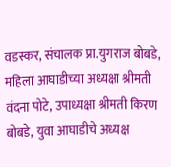वडस्कर, संचालक प्रा.युगराज बोबडे, महिला आघाडीच्या अध्यक्षा श्रीमती वंदना पोटे, उपाध्यक्षा श्रीमती किरण बोबडे, युवा आघाडीचे अध्यक्ष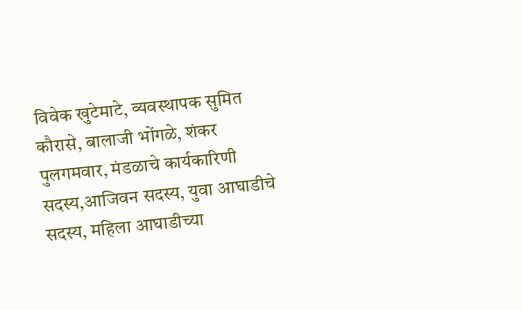विवेक खुटेमाटे, व्यवस्थापक सुमित कौरासे, बालाजी भोंगळे, शंकर पुलगमवार, मंडळाचे कार्यकारिणी सदस्य,आजिवन सदस्य, युवा आघाडीचे सदस्य, महिला आघाडीच्या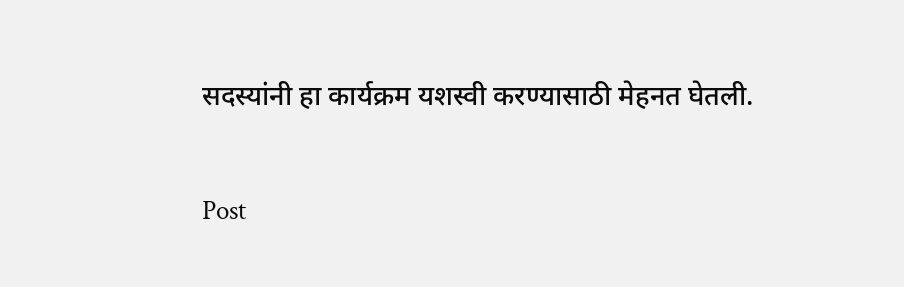सदस्यांनी हा कार्यक्रम यशस्वी करण्यासाठी मेहनत घेतली.

Post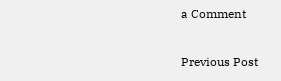a Comment

Previous Post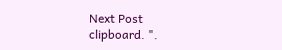Next Post
clipboard. ".